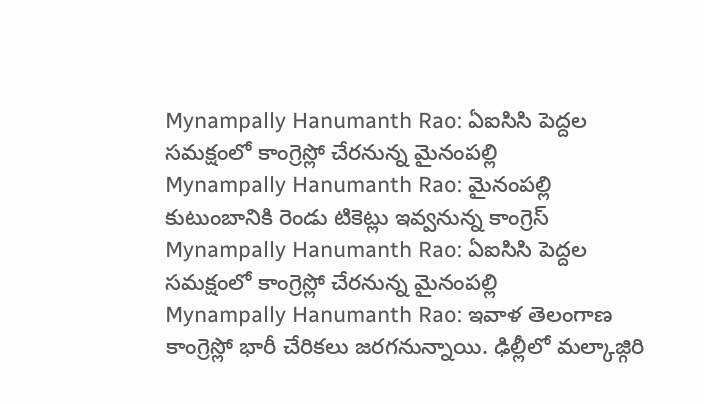Mynampally Hanumanth Rao: ఏఐసిసి పెద్దల సమక్షంలో కాంగ్రెస్లో చేరనున్న మైనంపల్లి
Mynampally Hanumanth Rao: మైనంపల్లి కుటుంబానికి రెండు టికెట్లు ఇవ్వనున్న కాంగ్రెస్
Mynampally Hanumanth Rao: ఏఐసిసి పెద్దల సమక్షంలో కాంగ్రెస్లో చేరనున్న మైనంపల్లి
Mynampally Hanumanth Rao: ఇవాళ తెలంగాణ కాంగ్రెస్లో భారీ చేరికలు జరగనున్నాయి. ఢిల్లీలో మల్కాజ్గిరి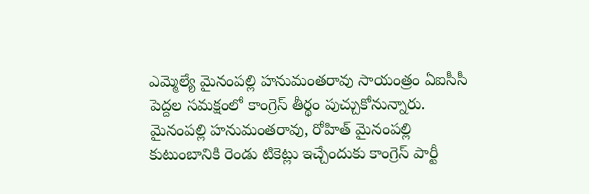ఎమ్మెల్యే మైనంపల్లి హనుమంతరావు సాయంత్రం ఏఐసీసీ పెద్దల సమక్షంలో కాంగ్రెస్ తీర్థం పుచ్చుకోనున్నారు. మైనంపల్లి హనుమంతరావు, రోహిత్ మైనంపల్లి కుటుంబానికి రెండు టికెట్లు ఇచ్చేందుకు కాంగ్రెస్ పార్టీ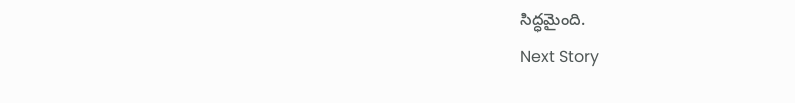సిద్ధమైంది.
Next Story